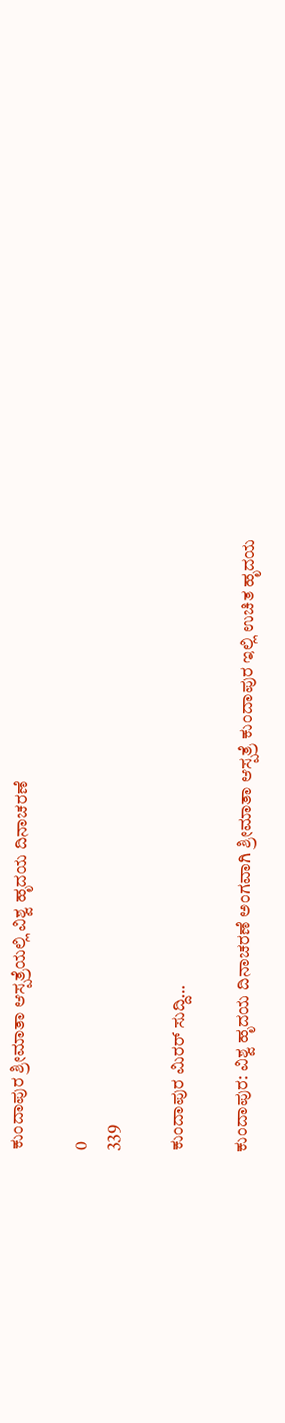ಕುಂದಾಪುರ ಶ್ರೀಮಾತಾ ಆಸ್ಪತ್ರೆಯಲ್ಲಿ ವಿಶ್ವ ಹೃದಯ ದಿನಾಚರಣೆ

0
339

ಕುಂದಾಪುರ ಮಿರರ್ ಸುದ್ದಿ…

ಕುಂದಾಪುರ: ವಿಶ್ವ ಹೃದಯ ದಿನಾಚರಣೆ ಅಂಗವಾಗಿ ಶ್ರೀಮಾತಾ ಆಸ್ಪತ್ರೆ ಕುಂದಾಪುರ ಇಲ್ಲಿ ಉಚಿತ ಹೃದಯ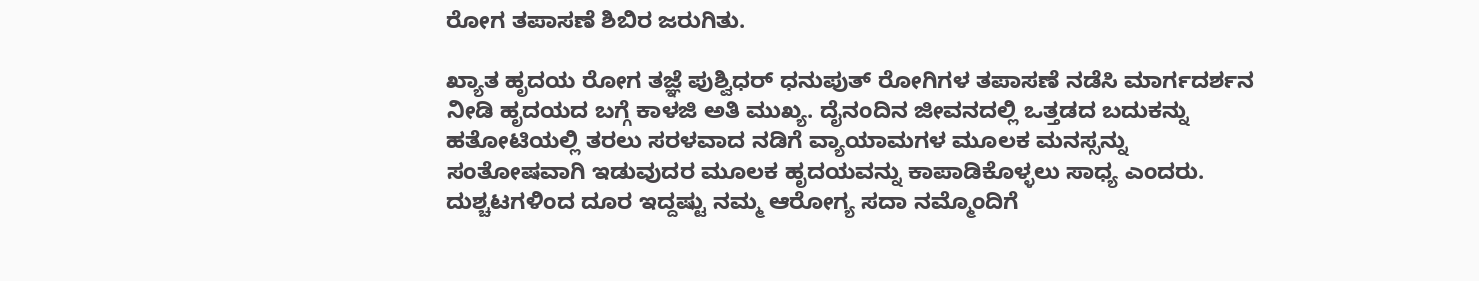ರೋಗ ತಪಾಸಣೆ ಶಿಬಿರ ಜರುಗಿತು.

ಖ್ಯಾತ ಹೃದಯ ರೋಗ ತಜ್ಞೆ ಪುಶ್ವಿಧರ್ ಧನುಪುತ್ ರೋಗಿಗಳ ತಪಾಸಣೆ ನಡೆಸಿ ಮಾರ್ಗದರ್ಶನ ನೀಡಿ ಹೃದಯದ ಬಗ್ಗೆ ಕಾಳಜಿ ಅತಿ ಮುಖ್ಯ. ದೈನಂದಿನ ಜೀವನದಲ್ಲಿ ಒತ್ತಡದ ಬದುಕನ್ನು ಹತೋಟಿಯಲ್ಲಿ ತರಲು ಸರಳವಾದ ನಡಿಗೆ ವ್ಯಾಯಾಮಗಳ ಮೂಲಕ ಮನಸ್ಸನ್ನು ಸಂತೋಷವಾಗಿ ಇಡುವುದರ ಮೂಲಕ ಹೃದಯವನ್ನು ಕಾಪಾಡಿಕೊಳ್ಳಲು ಸಾಧ್ಯ ಎಂದರು. ದುಶ್ಚಟಗಳಿಂದ ದೂರ ಇದ್ದಷ್ಟು ನಮ್ಮ ಆರೋಗ್ಯ ಸದಾ ನಮ್ಮೊಂದಿಗೆ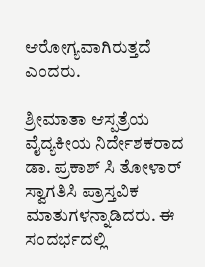ಆರೋಗ್ಯವಾಗಿರುತ್ತದೆ ಎಂದರು.

ಶ್ರೀಮಾತಾ ಆಸ್ಪತ್ರೆಯ ವೈದ್ಯಕೀಯ ನಿರ್ದೇಶಕರಾದ ಡಾ. ಪ್ರಕಾಶ್ ಸಿ ತೋಳಾರ್ ಸ್ವಾಗತಿಸಿ ಪ್ರಾಸ್ತವಿಕ ಮಾತುಗಳನ್ನಾಡಿದರು. ಈ ಸಂದರ್ಭದಲ್ಲಿ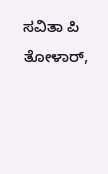ಸವಿತಾ ಪಿ ತೋಳಾರ್,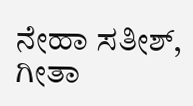ನೇಹಾ ಸತೀಶ್, ಗೀತಾ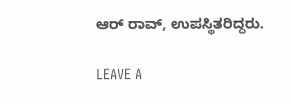ಆರ್ ರಾವ್, ಉಪಸ್ಥಿತರಿದ್ದರು.

LEAVE A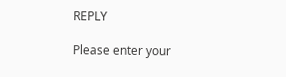REPLY

Please enter your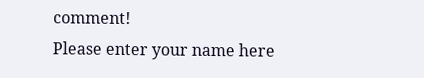comment!
Please enter your name here